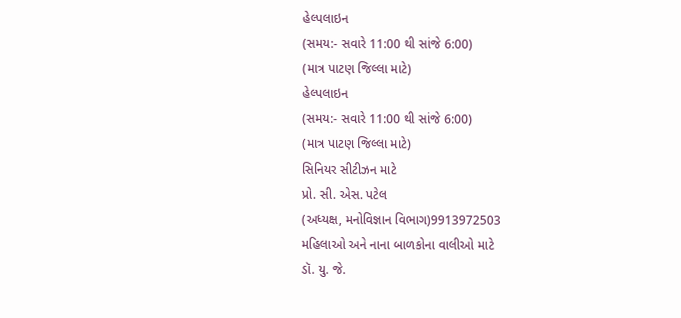હેલ્પલાઇન
(સમય:- સવારે 11:00 થી સાંજે 6:00)
(માત્ર પાટણ જિલ્લા માટે)
હેલ્પલાઇન
(સમય:- સવારે 11:00 થી સાંજે 6:00)
(માત્ર પાટણ જિલ્લા માટે)
સિનિયર સીટીઝન માટે
પ્રો. સી. એસ. પટેલ
(અધ્યક્ષ, મનોવિજ્ઞાન વિભાગ)9913972503
મહિલાઓ અને નાના બાળકોના વાલીઓ માટે
ડૉ. યુ. જે.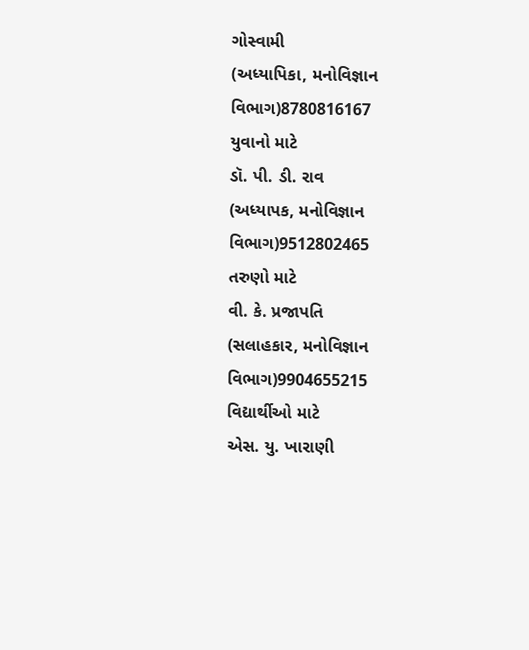ગોસ્વામી
(અધ્યાપિકા, મનોવિજ્ઞાન વિભાગ)8780816167
યુવાનો માટે
ડૉ. પી. ડી. રાવ
(અધ્યાપક, મનોવિજ્ઞાન વિભાગ)9512802465
તરુણો માટે
વી. કે. પ્રજાપતિ
(સલાહકાર, મનોવિજ્ઞાન વિભાગ)9904655215
વિદ્યાર્થીઓ માટે
એસ. યુ. ખારાણી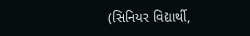(સિનિયર વિદ્યાર્થી,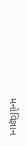મનોવિજ્ઞાન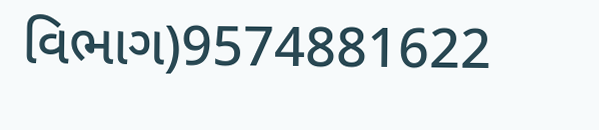વિભાગ)9574881622